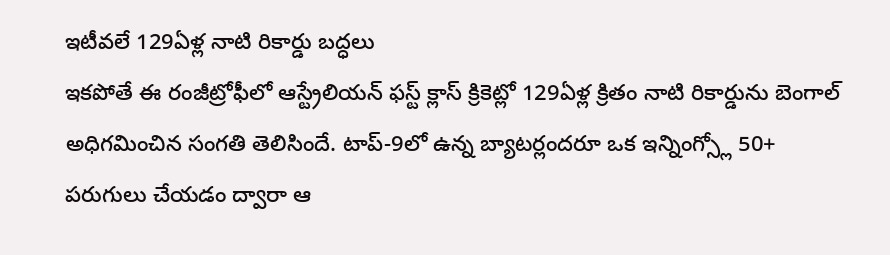ఇటీవలే 129ఏళ్ల నాటి రికార్డు బద్ధలు
ఇకపోతే ఈ రంజీట్రోఫీలో ఆస్ట్రేలియన్ ఫస్ట్ క్లాస్ క్రికెట్లో 129ఏళ్ల క్రితం నాటి రికార్డును బెంగాల్ అధిగమించిన సంగతి తెలిసిందే. టాప్-9లో ఉన్న బ్యాటర్లందరూ ఒక ఇన్నింగ్స్లో 50+ పరుగులు చేయడం ద్వారా ఆ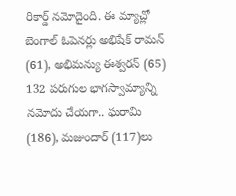రికార్డ్ నమోదైంది. ఈ మ్యాచ్లో బెంగాల్ ఓపెనర్లు అభిషేక్ రామన్ (61), అభిమన్యు ఈశ్వరన్ (65) 132 పరుగుల భాగస్వామ్యాన్ని నమోదు చేయగా.. ఘరామి (186), మజుందార్ (117)లు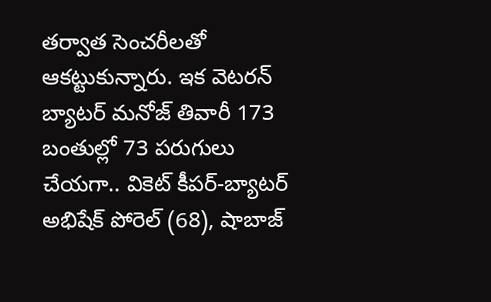తర్వాత సెంచరీలతో ఆకట్టుకున్నారు. ఇక వెటరన్ బ్యాటర్ మనోజ్ తివారీ 173 బంతుల్లో 73 పరుగులు చేయగా.. వికెట్ కీపర్-బ్యాటర్ అభిషేక్ పోరెల్ (68), షాబాజ్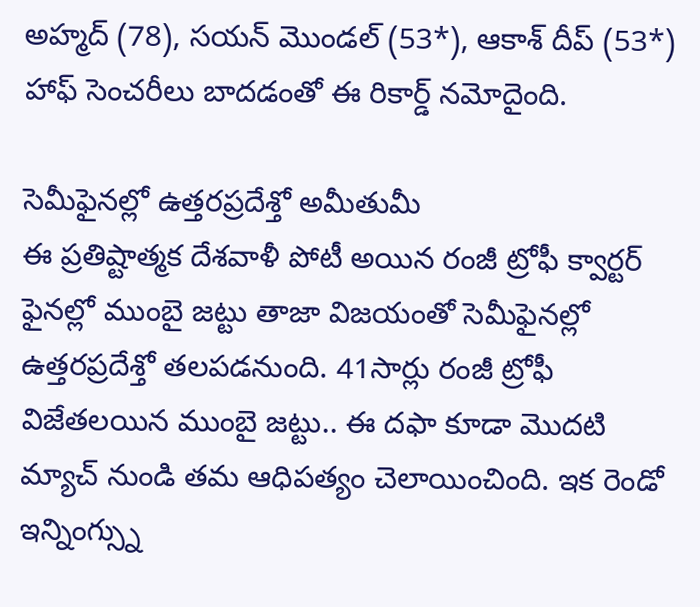అహ్మద్ (78), సయన్ మొండల్ (53*), ఆకాశ్ దీప్ (53*) హాఫ్ సెంచరీలు బాదడంతో ఈ రికార్డ్ నమోదైంది.

సెమీఫైనల్లో ఉత్తరప్రదేశ్తో అమీతుమీ
ఈ ప్రతిష్టాత్మక దేశవాళీ పోటీ అయిన రంజీ ట్రోఫీ క్వార్టర్ ఫైనల్లో ముంబై జట్టు తాజా విజయంతో సెమీఫైనల్లో ఉత్తరప్రదేశ్తో తలపడనుంది. 41సార్లు రంజీ ట్రోఫీ విజేతలయిన ముంబై జట్టు.. ఈ దఫా కూడా మొదటి మ్యాచ్ నుండి తమ ఆధిపత్యం చెలాయించింది. ఇక రెండో ఇన్నింగ్స్ను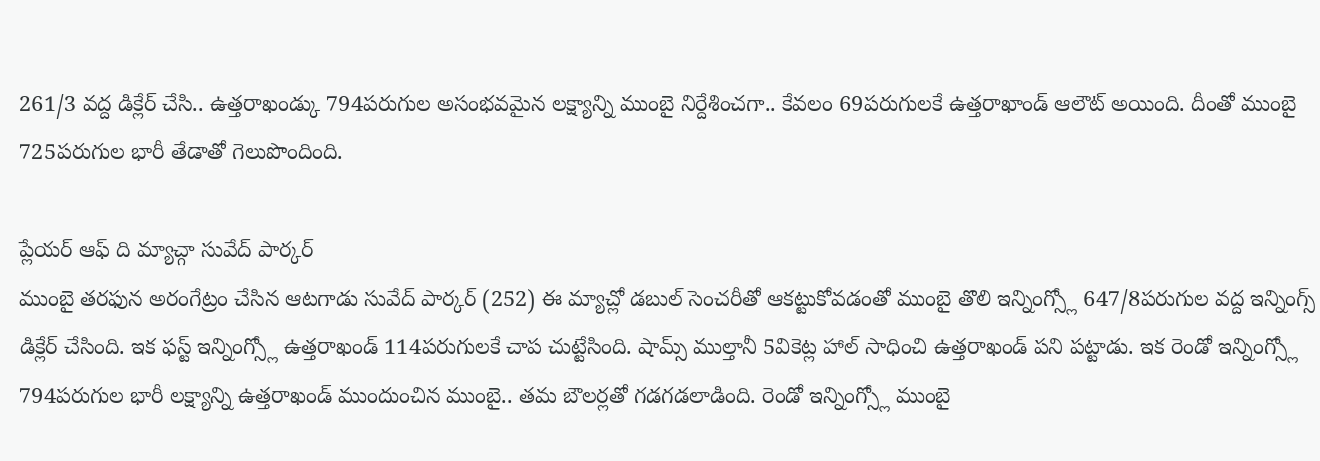261/3 వద్ద డిక్లేర్ చేసి.. ఉత్తరాఖండ్కు 794పరుగుల అసంభవమైన లక్ష్యాన్ని ముంబై నిర్దేశించగా.. కేవలం 69పరుగులకే ఉత్తరాఖాండ్ ఆలౌట్ అయింది. దీంతో ముంబై 725పరుగుల భారీ తేడాతో గెలుపొందింది.

ప్లేయర్ ఆఫ్ ది మ్యాచ్గా సువేద్ పార్కర్
ముంబై తరఫున అరంగేట్రం చేసిన ఆటగాడు సువేద్ పార్కర్ (252) ఈ మ్యాచ్లో డబుల్ సెంచరీతో ఆకట్టుకోవడంతో ముంబై తొలి ఇన్నింగ్స్లో 647/8పరుగుల వద్ద ఇన్నింగ్స్ డిక్లేర్ చేసింది. ఇక ఫస్ట్ ఇన్నింగ్స్లో ఉత్తరాఖండ్ 114పరుగులకే చాప చుట్టేసింది. షామ్స్ ముల్తానీ 5వికెట్ల హాల్ సాధించి ఉత్తరాఖండ్ పని పట్టాడు. ఇక రెండో ఇన్నింగ్స్లో 794పరుగుల భారీ లక్ష్యాన్ని ఉత్తరాఖండ్ ముందుంచిన ముంబై.. తమ బౌలర్లతో గడగడలాడింది. రెండో ఇన్నింగ్స్లో ముంబై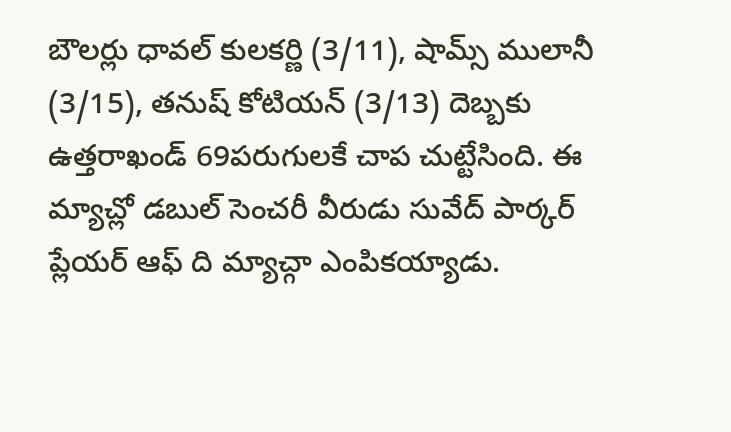బౌలర్లు ధావల్ కులకర్ణి (3/11), షామ్స్ ములానీ (3/15), తనుష్ కోటియన్ (3/13) దెబ్బకు ఉత్తరాఖండ్ 69పరుగులకే చాప చుట్టేసింది. ఈ మ్యాచ్లో డబుల్ సెంచరీ వీరుడు సువేద్ పార్కర్ ప్లేయర్ ఆఫ్ ది మ్యాచ్గా ఎంపికయ్యాడు.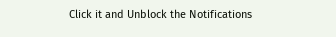Click it and Unblock the Notifications